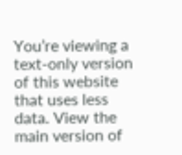You’re viewing a text-only version of this website that uses less data. View the main version of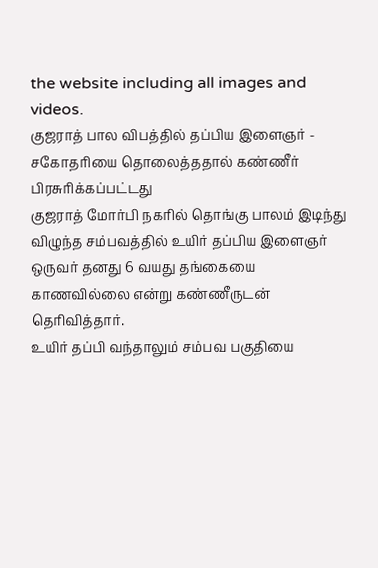the website including all images and videos.
குஜராத் பால விபத்தில் தப்பிய இளைஞர் - சகோதரியை தொலைத்ததால் கண்ணீர்
பிரசுரிக்கப்பட்டது
குஜராத் மோர்பி நகரில் தொங்கு பாலம் இடிந்து விழுந்த சம்பவத்தில் உயிர் தப்பிய இளைஞர் ஒருவர் தனது 6 வயது தங்கையை காணவில்லை என்று கண்ணீருடன் தெரிவித்தார்.
உயிர் தப்பி வந்தாலும் சம்பவ பகுதியை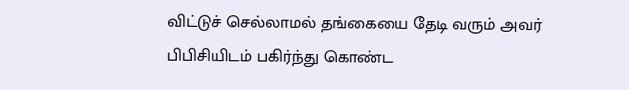விட்டுச் செல்லாமல் தங்கையை தேடி வரும் அவர் பிபிசியிடம் பகிர்ந்து கொண்ட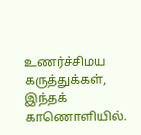உணர்ச்சிமய கருத்துக்கள், இந்தக் காணொளியில்.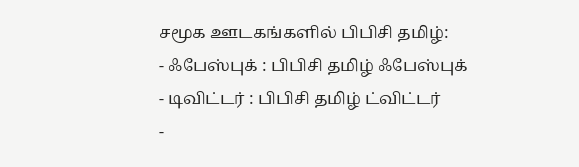சமூக ஊடகங்களில் பிபிசி தமிழ்:
- ஃபேஸ்புக் : பிபிசி தமிழ் ஃபேஸ்புக்
- டிவிட்டர் : பிபிசி தமிழ் ட்விட்டர்
-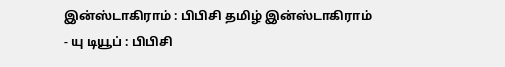இன்ஸ்டாகிராம் : பிபிசி தமிழ் இன்ஸ்டாகிராம்
- யு டியூப் : பிபிசி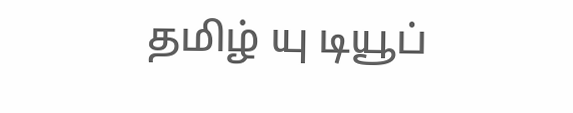தமிழ் யு டியூப்